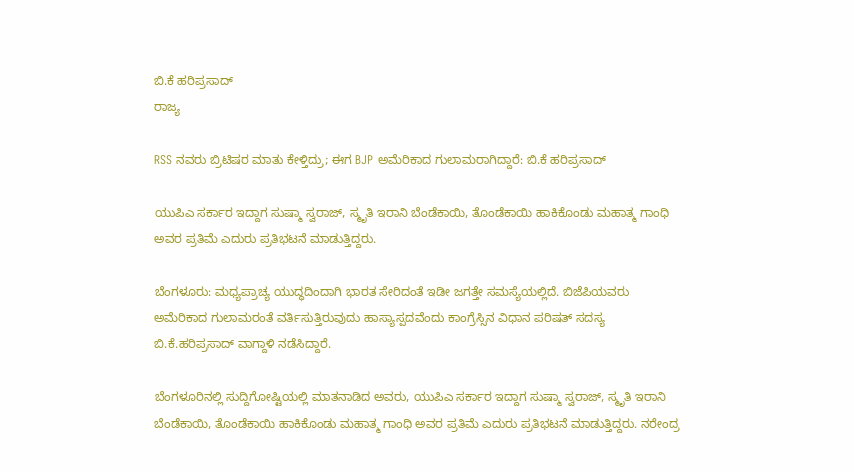ಬಿ.ಕೆ ಹರಿಪ್ರಸಾದ್
ರಾಜ್ಯ

RSS ನವರು ಬ್ರಿಟಿಷರ ಮಾತು ಕೇಳ್ತಿದ್ರು; ಈಗ BJP ಅಮೆರಿಕಾದ ಗುಲಾಮರಾಗಿದ್ದಾರೆ: ಬಿ.ಕೆ ಹರಿಪ್ರಸಾದ್

ಯುಪಿಎ ಸರ್ಕಾರ ಇದ್ದಾಗ ಸುಷ್ಮಾ ಸ್ವರಾಜ್, ಸ್ಮೃತಿ ಇರಾನಿ ಬೆಂಡೆಕಾಯಿ, ತೊಂಡೆಕಾಯಿ ಹಾಕಿಕೊಂಡು ಮಹಾತ್ಮ ಗಾಂಧಿ ಅವರ ಪ್ರತಿಮೆ ಎದುರು ಪ್ರತಿಭಟನೆ ಮಾಡುತ್ತಿದ್ದರು.

ಬೆಂಗಳೂರು: ಮಧ್ಯಪ್ರಾಚ್ಯ ಯುದ್ಧದಿಂದಾಗಿ ಭಾರತ ಸೇರಿದಂತೆ ಇಡೀ ಜಗತ್ತೇ ಸಮಸ್ಯೆಯಲ್ಲಿದೆ. ಬಿಜೆಪಿಯವರು ಅಮೆರಿಕಾದ ಗುಲಾಮರಂತೆ ವರ್ತಿಸುತ್ತಿರುವುದು ಹಾಸ್ಯಾಸ್ಪದವೆಂದು ಕಾಂಗ್ರೆಸ್ಸಿನ ವಿಧಾನ ಪರಿಷತ್‌ ಸದಸ್ಯ ಬಿ.ಕೆ.ಹರಿಪ್ರಸಾದ್‌ ವಾಗ್ದಾಳಿ ನಡೆಸಿದ್ದಾರೆ.

ಬೆಂಗಳೂರಿನಲ್ಲಿ ಸುದ್ದಿಗೋಷ್ಟಿಯಲ್ಲಿ ಮಾತನಾಡಿದ ಅವರು, ಯುಪಿಎ ಸರ್ಕಾರ ಇದ್ದಾಗ ಸುಷ್ಮಾ ಸ್ವರಾಜ್, ಸ್ಮೃತಿ ಇರಾನಿ ಬೆಂಡೆಕಾಯಿ, ತೊಂಡೆಕಾಯಿ ಹಾಕಿಕೊಂಡು ಮಹಾತ್ಮ ಗಾಂಧಿ ಅವರ ಪ್ರತಿಮೆ ಎದುರು ಪ್ರತಿಭಟನೆ ಮಾಡುತ್ತಿದ್ದರು. ನರೇಂದ್ರ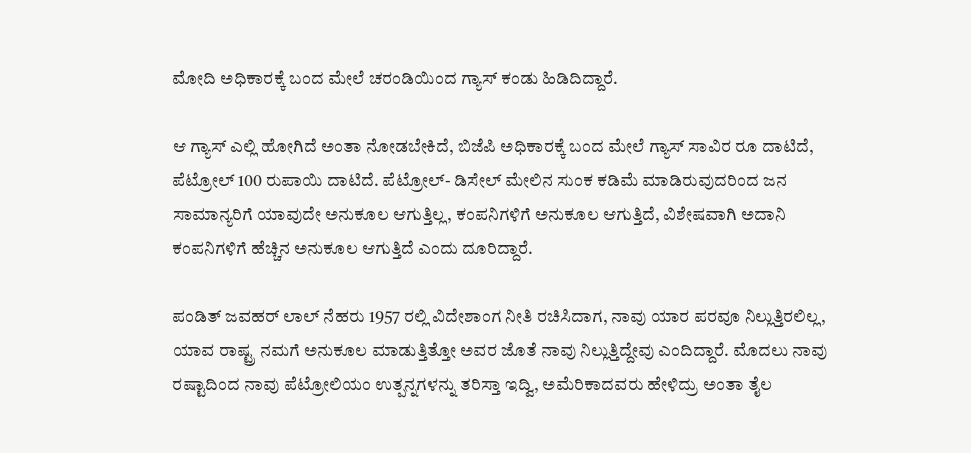ಮೋದಿ ಅಧಿಕಾರಕ್ಕೆ ಬಂದ ಮೇಲೆ ಚರಂಡಿಯಿಂದ ಗ್ಯಾಸ್ ಕಂಡು ಹಿಡಿದಿದ್ದಾರೆ.

ಆ ಗ್ಯಾಸ್ ಎಲ್ಲಿ ಹೋಗಿದೆ ಅಂತಾ ನೋಡಬೇಕಿದೆ, ಬಿಜೆಪಿ ಅಧಿಕಾರಕ್ಕೆ ಬಂದ ಮೇಲೆ ಗ್ಯಾಸ್ ಸಾವಿರ ರೂ ದಾಟಿದೆ, ಪೆಟ್ರೋಲ್ 100 ರುಪಾಯಿ ದಾಟಿದೆ. ಪೆಟ್ರೋಲ್- ಡಿಸೇಲ್ ಮೇಲಿನ ಸುಂಕ ಕಡಿಮೆ ಮಾಡಿರುವುದರಿಂದ ಜನ ಸಾಮಾನ್ಯರಿಗೆ ಯಾವುದೇ ಅನುಕೂಲ ಆಗುತ್ತಿಲ್ಲ, ಕಂಪನಿಗಳಿಗೆ ಅನುಕೂಲ ಆಗುತ್ತಿದೆ, ವಿಶೇಷವಾಗಿ ಅದಾನಿ ಕಂಪನಿಗಳಿಗೆ ಹೆಚ್ಚಿನ ಅನುಕೂಲ ಆಗುತ್ತಿದೆ ಎಂದು ದೂರಿದ್ದಾರೆ.

ಪಂಡಿತ್ ಜವಹರ್ ಲಾಲ್ ನೆಹರು 1957 ರಲ್ಲಿ ವಿದೇಶಾಂಗ ನೀತಿ ರಚಿಸಿದಾಗ, ನಾವು ಯಾರ ಪರವೂ ನಿಲ್ಲುತ್ತಿರಲಿಲ್ಲ, ಯಾವ ರಾಷ್ಟ್ರ ನಮಗೆ ಅನುಕೂಲ ಮಾಡುತ್ತಿತ್ತೋ ಅವರ ಜೊತೆ ನಾವು ನಿಲ್ಲುತ್ತಿದ್ದೇವು ಎಂದಿದ್ದಾರೆ. ಮೊದಲು ನಾವು ರಷ್ಟಾದಿಂದ ನಾವು ಪೆಟ್ರೋಲಿಯಂ ಉತ್ಪನ್ನಗಳನ್ನು ತರಿಸ್ತಾ ಇದ್ವಿ, ಅಮೆರಿಕಾದವರು ಹೇಳಿದ್ರು ಅಂತಾ ತೈಲ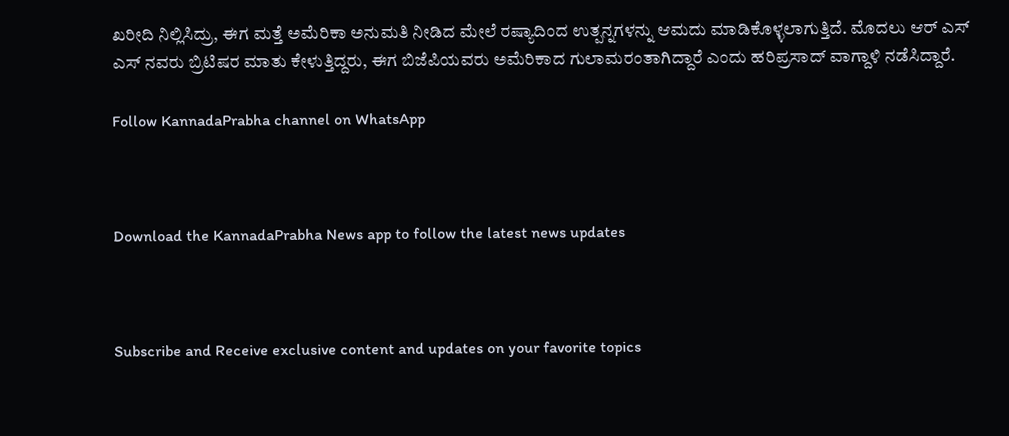ಖರೀದಿ ನಿಲ್ಲಿಸಿದ್ರು, ಈಗ ಮತ್ತೆ ಅಮೆರಿಕಾ ಅನುಮತಿ ನೀಡಿದ ಮೇಲೆ ರಷ್ಯಾದಿಂದ ಉತ್ಪನ್ನಗಳನ್ನು ಆಮದು ಮಾಡಿಕೊಳ್ಳಲಾಗುತ್ತಿದೆ. ಮೊದಲು ಆರ್ ಎಸ್ ಎಸ್ ನವರು ಬ್ರಿಟಿಷರ ಮಾತು ಕೇಳುತ್ತಿದ್ದರು, ಈಗ ಬಿಜೆಪಿಯವರು ಅಮೆರಿಕಾದ ಗುಲಾಮರಂತಾಗಿದ್ದಾರೆ ಎಂದು ಹರಿಪ್ರಸಾದ್ ವಾಗ್ದಾಳಿ ನಡೆಸಿದ್ದಾರೆ.

Follow KannadaPrabha channel on WhatsApp



Download the KannadaPrabha News app to follow the latest news updates



Subscribe and Receive exclusive content and updates on your favorite topics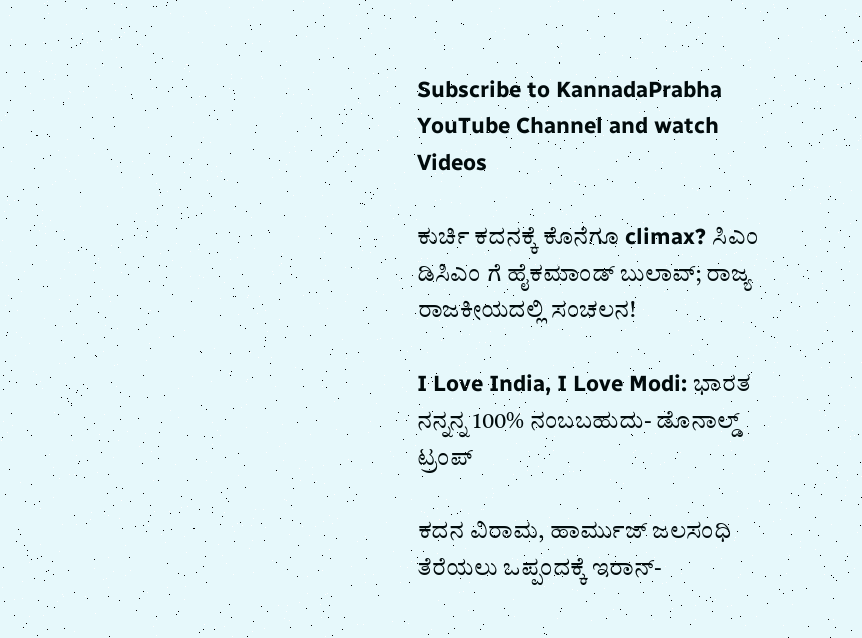Subscribe to KannadaPrabha YouTube Channel and watch Videos

ಕುರ್ಚಿ ಕದನಕ್ಕೆ ಕೊನೆಗೂ climax? ಸಿಎಂ ಡಿಸಿಎಂ ಗೆ ಹೈಕಮಾಂಡ್ ಬುಲಾವ್; ರಾಜ್ಯ ರಾಜಕೀಯದಲ್ಲಿ ಸಂಚಲನ!

I Love India, I Love Modi: ಭಾರತ ನನ್ನನ್ನ 100% ನಂಬಬಹುದು- ಡೊನಾಲ್ಡ್ ಟ್ರಂಪ್

ಕದನ ವಿರಾಮ, ಹಾರ್ಮುಜ್ ಜಲಸಂಧಿ ತೆರೆಯಲು ಒಪ್ಪಂದಕ್ಕೆ ಇರಾನ್-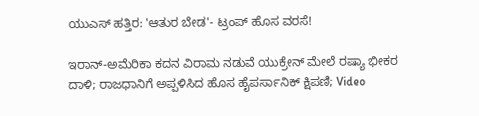ಯುಎಸ್ ಹತ್ತಿರ: 'ಆತುರ ಬೇಡ'- ಟ್ರಂಪ್ ಹೊಸ ವರಸೆ!

ಇರಾನ್-ಅಮೆರಿಕಾ ಕದನ ವಿರಾಮ ನಡುವೆ ಯುಕ್ರೇನ್ ಮೇಲೆ ರಷ್ಯಾ ಭೀಕರ ದಾಳಿ; ರಾಜಧಾನಿಗೆ ಅಪ್ಪಳಿಸಿದ ಹೊಸ ಹೈಪರ್ಸಾನಿಕ್ ಕ್ಷಿಪಣಿ; Video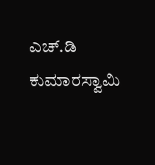ಎಚ್.ಡಿ ಕುಮಾರಸ್ವಾಮಿ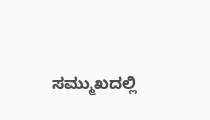ಸಮ್ಮುಖದಲ್ಲಿ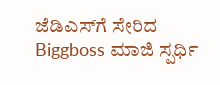ಜೆಡಿಎಸ್‌ಗೆ ಸೇರಿದ Biggboss ಮಾಜಿ ಸ್ಪರ್ಧಿ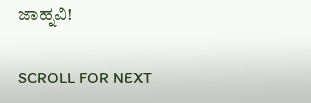ಜಾಹ್ನವಿ!

SCROLL FOR NEXT